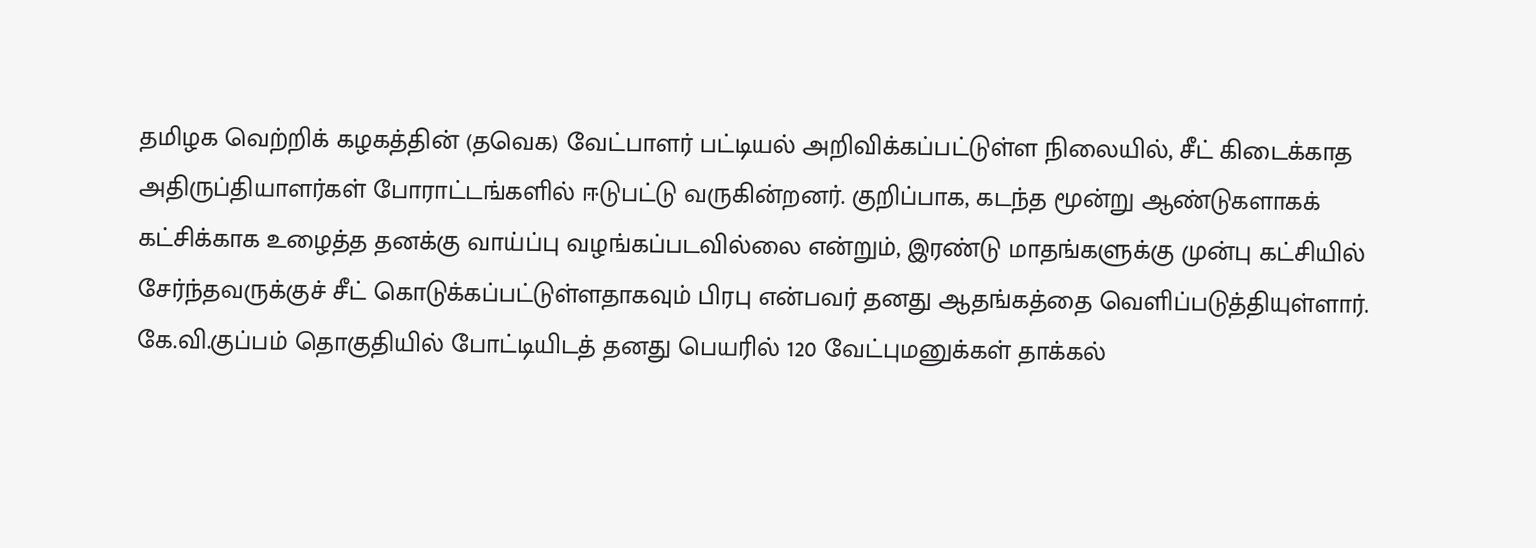தமிழக வெற்றிக் கழகத்தின் (தவெக) வேட்பாளர் பட்டியல் அறிவிக்கப்பட்டுள்ள நிலையில், சீட் கிடைக்காத அதிருப்தியாளர்கள் போராட்டங்களில் ஈடுபட்டு வருகின்றனர். குறிப்பாக, கடந்த மூன்று ஆண்டுகளாகக் கட்சிக்காக உழைத்த தனக்கு வாய்ப்பு வழங்கப்படவில்லை என்றும், இரண்டு மாதங்களுக்கு முன்பு கட்சியில் சேர்ந்தவருக்குச் சீட் கொடுக்கப்பட்டுள்ளதாகவும் பிரபு என்பவர் தனது ஆதங்கத்தை வெளிப்படுத்தியுள்ளார்.
கே.வி.குப்பம் தொகுதியில் போட்டியிடத் தனது பெயரில் 120 வேட்புமனுக்கள் தாக்கல்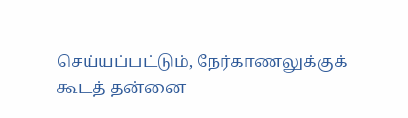செய்யப்பட்டும், நேர்காணலுக்குக் கூடத் தன்னை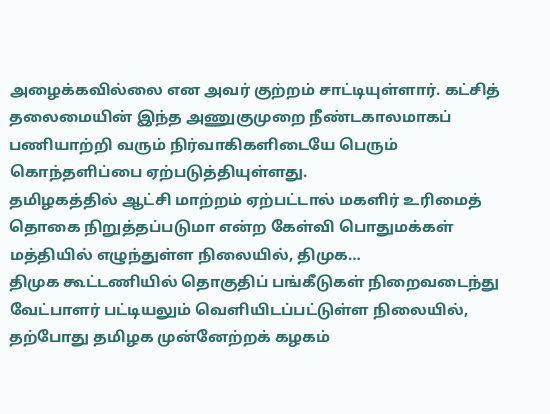அழைக்கவில்லை என அவர் குற்றம் சாட்டியுள்ளார். கட்சித் தலைமையின் இந்த அணுகுமுறை நீண்டகாலமாகப் பணியாற்றி வரும் நிர்வாகிகளிடையே பெரும் கொந்தளிப்பை ஏற்படுத்தியுள்ளது.
தமிழகத்தில் ஆட்சி மாற்றம் ஏற்பட்டால் மகளிர் உரிமைத் தொகை நிறுத்தப்படுமா என்ற கேள்வி பொதுமக்கள் மத்தியில் எழுந்துள்ள நிலையில், திமுக…
திமுக கூட்டணியில் தொகுதிப் பங்கீடுகள் நிறைவடைந்து வேட்பாளர் பட்டியலும் வெளியிடப்பட்டுள்ள நிலையில், தற்போது தமிழக முன்னேற்றக் கழகம்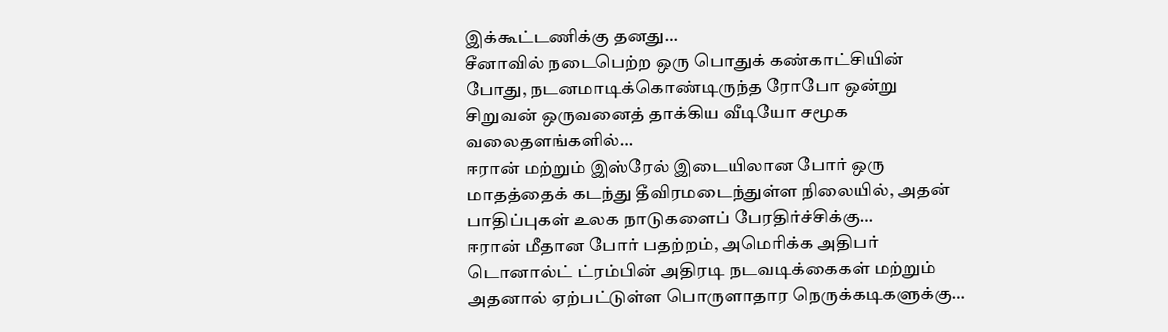இக்கூட்டணிக்கு தனது…
சீனாவில் நடைபெற்ற ஒரு பொதுக் கண்காட்சியின் போது, நடனமாடிக்கொண்டிருந்த ரோபோ ஒன்று சிறுவன் ஒருவனைத் தாக்கிய வீடியோ சமூக வலைதளங்களில்…
ஈரான் மற்றும் இஸ்ரேல் இடையிலான போர் ஒரு மாதத்தைக் கடந்து தீவிரமடைந்துள்ள நிலையில், அதன் பாதிப்புகள் உலக நாடுகளைப் பேரதிர்ச்சிக்கு…
ஈரான் மீதான போர் பதற்றம், அமெரிக்க அதிபர் டொனால்ட் ட்ரம்பின் அதிரடி நடவடிக்கைகள் மற்றும் அதனால் ஏற்பட்டுள்ள பொருளாதார நெருக்கடிகளுக்கு…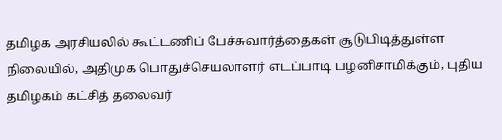தமிழக அரசியலில் கூட்டணிப் பேச்சுவார்த்தைகள் சூடுபிடித்துள்ள நிலையில், அதிமுக பொதுச்செயலாளர் எடப்பாடி பழனிசாமிக்கும், புதிய தமிழகம் கட்சித் தலைவர்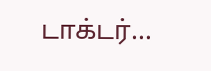டாக்டர்…